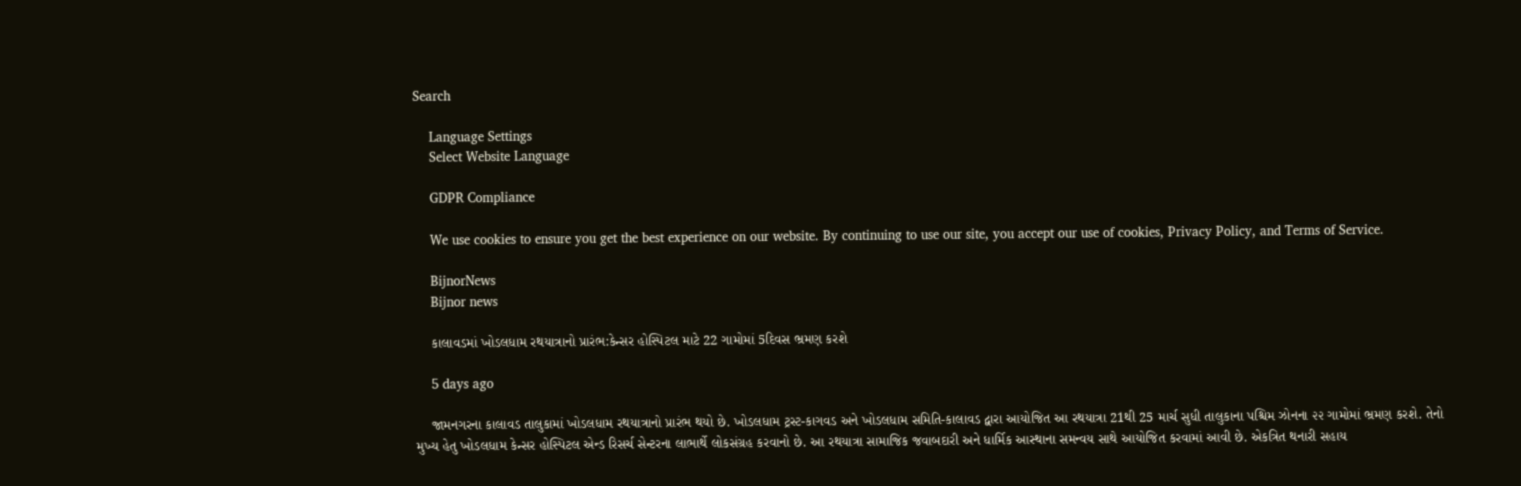Search

    Language Settings
    Select Website Language

    GDPR Compliance

    We use cookies to ensure you get the best experience on our website. By continuing to use our site, you accept our use of cookies, Privacy Policy, and Terms of Service.

    BijnorNews
    Bijnor news

    કાલાવડમાં ખોડલધામ રથયાત્રાનો પ્રારંભ:કેન્સર હોસ્પિટલ માટે 22 ગામોમાં 5દિવસ ભ્રમણ કરશે

    5 days ago

    જામનગરના કાલાવડ તાલુકામાં ખોડલધામ રથયાત્રાનો પ્રારંભ થયો છે. ખોડલધામ ટ્રસ્ટ-કાગવડ અને ખોડલધામ સમિતિ-કાલાવડ દ્વારા આયોજિત આ રથયાત્રા 21થી 25 માર્ચ સુધી તાલુકાના પશ્ચિમ ઝોનના ૨૨ ગામોમાં ભ્રમણ કરશે. તેનો મુખ્ય હેતુ ખોડલધામ કેન્સર હોસ્પિટલ એન્ડ રિસર્ચ સેન્ટરના લાભાર્થે લોકસંગ્રહ કરવાનો છે. આ રથયાત્રા સામાજિક જવાબદારી અને ધાર્મિક આસ્થાના સમન્વય સાથે આયોજિત કરવામાં આવી છે. એકત્રિત થનારી સહાય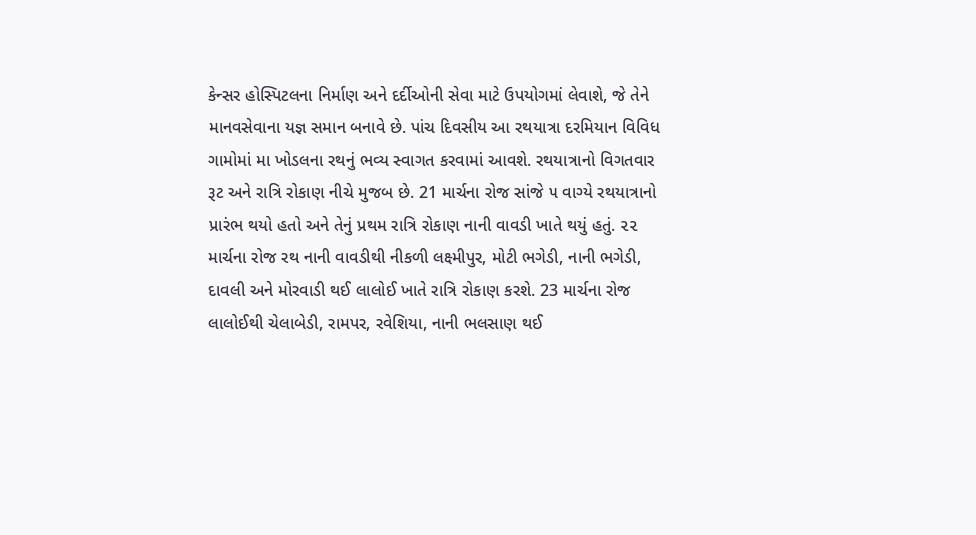કેન્સર હોસ્પિટલના નિર્માણ અને દર્દીઓની સેવા માટે ઉપયોગમાં લેવાશે, જે તેને માનવસેવાના યજ્ઞ સમાન બનાવે છે. પાંચ દિવસીય આ રથયાત્રા દરમિયાન વિવિધ ગામોમાં મા ખોડલના રથનું ભવ્ય સ્વાગત કરવામાં આવશે. રથયાત્રાનો વિગતવાર રૂટ અને રાત્રિ રોકાણ નીચે મુજબ છે. 21 માર્ચના રોજ સાંજે ૫ વાગ્યે રથયાત્રાનો પ્રારંભ થયો હતો અને તેનું પ્રથમ રાત્રિ રોકાણ નાની વાવડી ખાતે થયું હતું. ૨૨ માર્ચના રોજ રથ નાની વાવડીથી નીકળી લક્ષ્મીપુર, મોટી ભગેડી, નાની ભગેડી, દાવલી અને મોરવાડી થઈ લાલોઈ ખાતે રાત્રિ રોકાણ કરશે. 23 માર્ચના રોજ લાલોઈથી ચેલાબેડી, રામપર, રવેશિયા, નાની ભલસાણ થઈ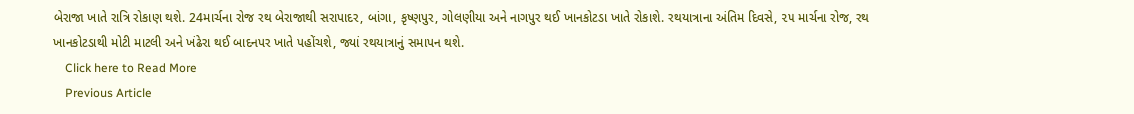બેરાજા ખાતે રાત્રિ રોકાણ થશે. 24માર્ચના રોજ રથ બેરાજાથી સરાપાદર, બાંગા, કૃષ્ણપુર, ગોલણીયા અને નાગપુર થઈ ખાનકોટડા ખાતે રોકાશે. રથયાત્રાના અંતિમ દિવસે, ૨૫ માર્ચના રોજ, રથ ખાનકોટડાથી મોટી માટલી અને ખંઢેરા થઈ બાદનપર ખાતે પહોંચશે, જ્યાં રથયાત્રાનું સમાપન થશે.
    Click here to Read More
    Previous Article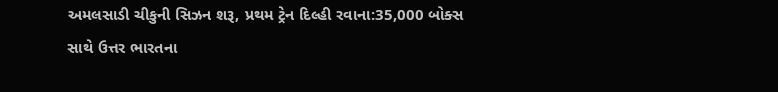અમલસાડી ચીકુની સિઝન શરૂ, પ્રથમ ટ્રેન દિલ્હી રવાના:35,000 બોક્સ સાથે ઉત્તર ભારતના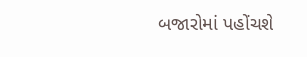બજારોમાં પહોંચશે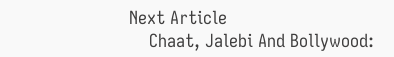Next Article
    Chaat, Jalebi And Bollywood: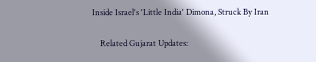Inside Israel's 'Little India' Dimona, Struck By Iran

    Related Gujarat Updates: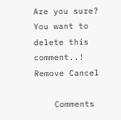Are you sure? You want to delete this comment..! Remove Cancel

    Comments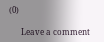(0)

      Leave a comment